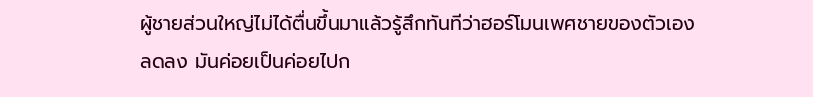ผู้ชายส่วนใหญ่ไม่ได้ตื่นขึ้นมาแล้วรู้สึกทันทีว่าฮอร์โมนเพศชายของตัวเองลดลง มันค่อยเป็นค่อยไปก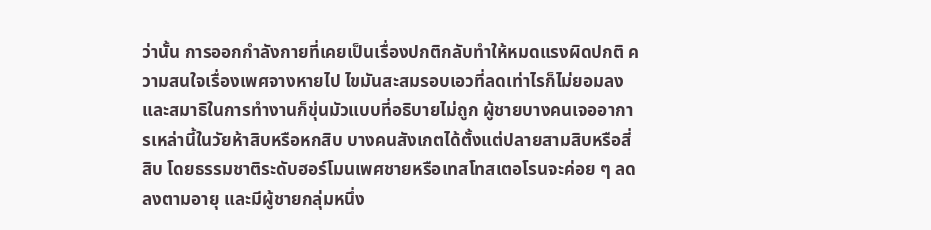ว่านั้น การออกกำลังกายที่เคยเป็นเรื่องปกติกลับทำให้หมดแรงผิดปกติ ความสนใจเรื่องเพศจางหายไป ไขมันสะสมรอบเอวที่ลดเท่าไรก็ไม่ยอมลง และสมาธิในการทำงานก็ขุ่นมัวแบบที่อธิบายไม่ถูก ผู้ชายบางคนเจออาการเหล่านี้ในวัยห้าสิบหรือหกสิบ บางคนสังเกตได้ตั้งแต่ปลายสามสิบหรือสี่สิบ โดยธรรมชาติระดับฮอร์โมนเพศชายหรือเทสโทสเตอโรนจะค่อย ๆ ลดลงตามอายุ และมีผู้ชายกลุ่มหนึ่ง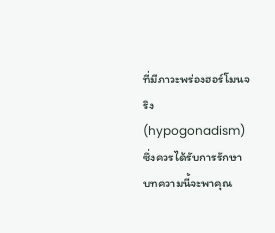ที่มีภาวะพร่องฮอร์โมนจริง (hypogonadism) ซึ่งควรได้รับการรักษา บทความนี้จะพาคุณ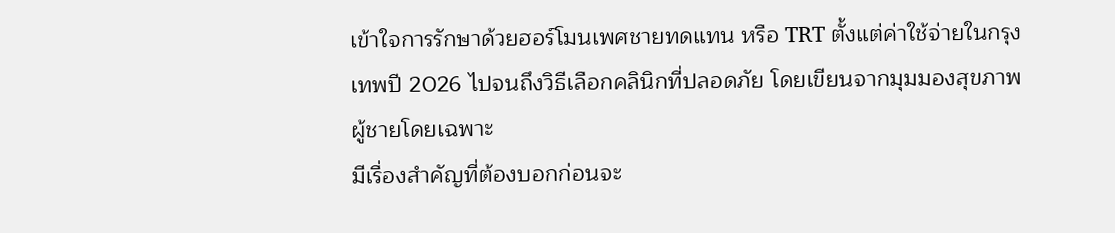เข้าใจการรักษาด้วยฮอร์โมนเพศชายทดแทน หรือ TRT ตั้งแต่ค่าใช้จ่ายในกรุงเทพปี 2026 ไปจนถึงวิธีเลือกคลินิกที่ปลอดภัย โดยเขียนจากมุมมองสุขภาพผู้ชายโดยเฉพาะ
มีเรื่องสำคัญที่ต้องบอกก่อนจะ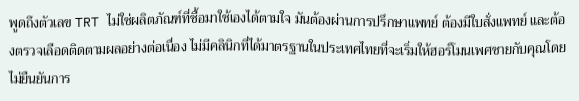พูดถึงตัวเลข TRT ไม่ใช่ผลิตภัณฑ์ที่ซื้อมาใช้เองได้ตามใจ มันต้องผ่านการปรึกษาแพทย์ ต้องมีใบสั่งแพทย์ และต้องตรวจเลือดติดตามผลอย่างต่อเนื่อง ไม่มีคลินิกที่ได้มาตรฐานในประเทศไทยที่จะเริ่มให้ฮอร์โมนเพศชายกับคุณโดยไม่ยืนยันการ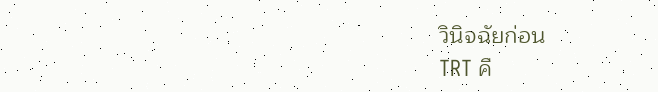วินิจฉัยก่อน
TRT คื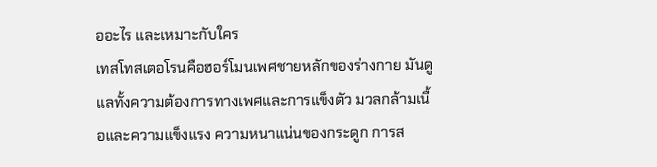ออะไร และเหมาะกับใคร
เทสโทสเตอโรนคือฮอร์โมนเพศชายหลักของร่างกาย มันดูแลทั้งความต้องการทางเพศและการแข็งตัว มวลกล้ามเนื้อและความแข็งแรง ความหนาแน่นของกระดูก การส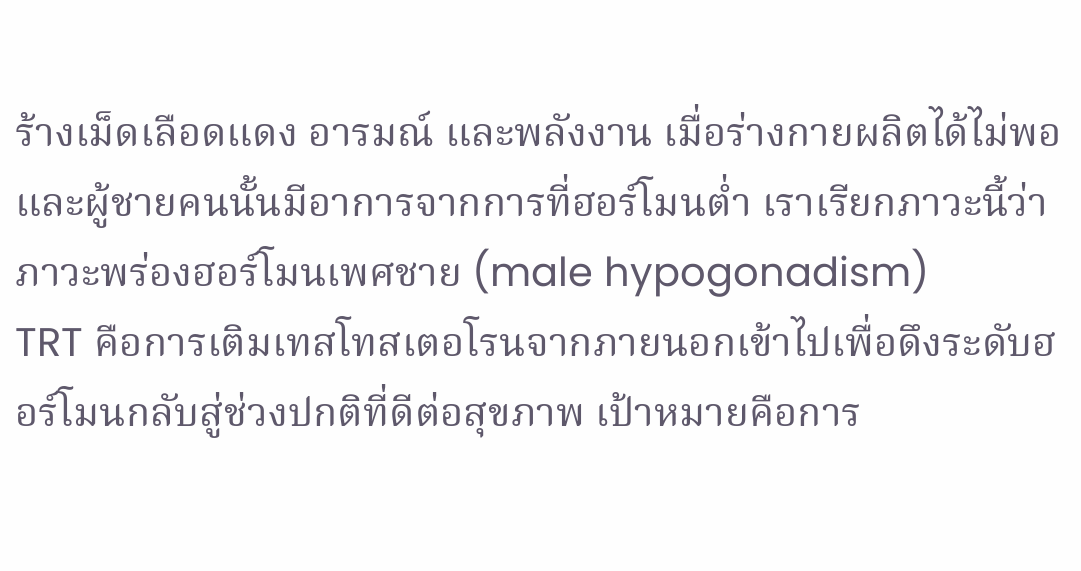ร้างเม็ดเลือดแดง อารมณ์ และพลังงาน เมื่อร่างกายผลิตได้ไม่พอ และผู้ชายคนนั้นมีอาการจากการที่ฮอร์โมนต่ำ เราเรียกภาวะนี้ว่าภาวะพร่องฮอร์โมนเพศชาย (male hypogonadism)
TRT คือการเติมเทสโทสเตอโรนจากภายนอกเข้าไปเพื่อดึงระดับฮอร์โมนกลับสู่ช่วงปกติที่ดีต่อสุขภาพ เป้าหมายคือการ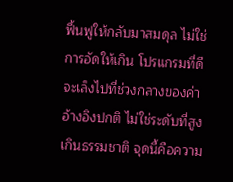ฟื้นฟูให้กลับมาสมดุล ไม่ใช่การอัดให้เกิน โปรแกรมที่ดีจะเล็งไปที่ช่วงกลางของค่าอ้างอิงปกติ ไม่ใช่ระดับที่สูงเกินธรรมชาติ จุดนี้คือความ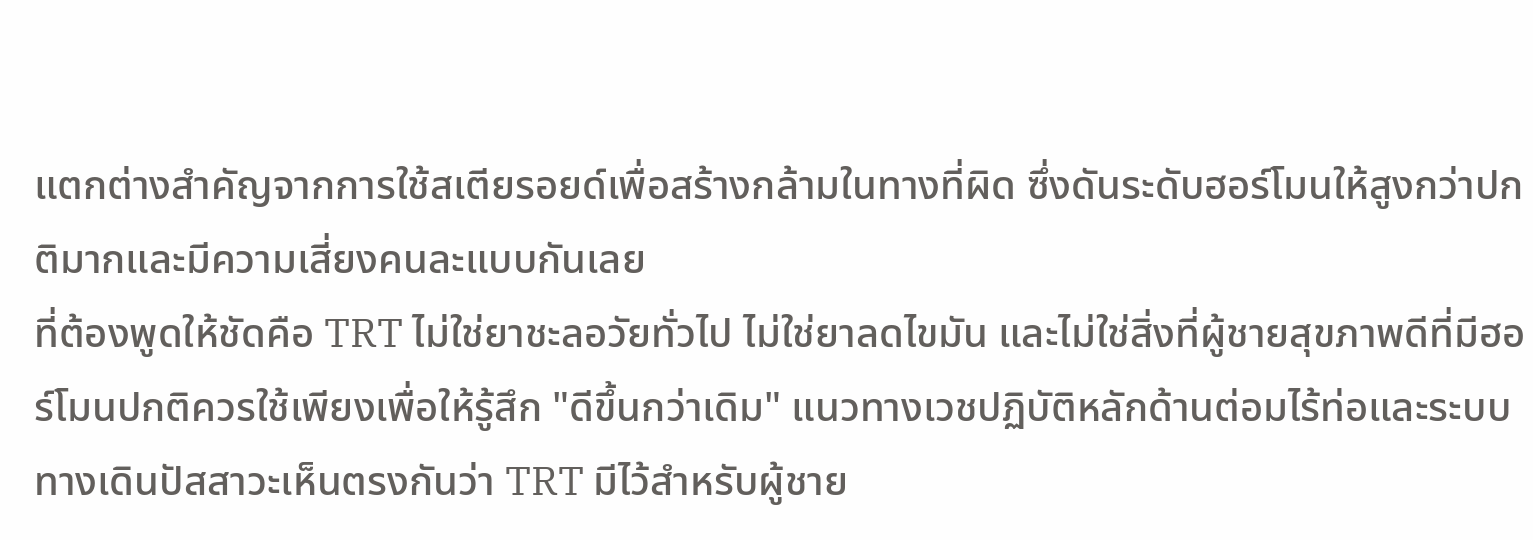แตกต่างสำคัญจากการใช้สเตียรอยด์เพื่อสร้างกล้ามในทางที่ผิด ซึ่งดันระดับฮอร์โมนให้สูงกว่าปกติมากและมีความเสี่ยงคนละแบบกันเลย
ที่ต้องพูดให้ชัดคือ TRT ไม่ใช่ยาชะลอวัยทั่วไป ไม่ใช่ยาลดไขมัน และไม่ใช่สิ่งที่ผู้ชายสุขภาพดีที่มีฮอร์โมนปกติควรใช้เพียงเพื่อให้รู้สึก "ดีขึ้นกว่าเดิม" แนวทางเวชปฏิบัติหลักด้านต่อมไร้ท่อและระบบทางเดินปัสสาวะเห็นตรงกันว่า TRT มีไว้สำหรับผู้ชาย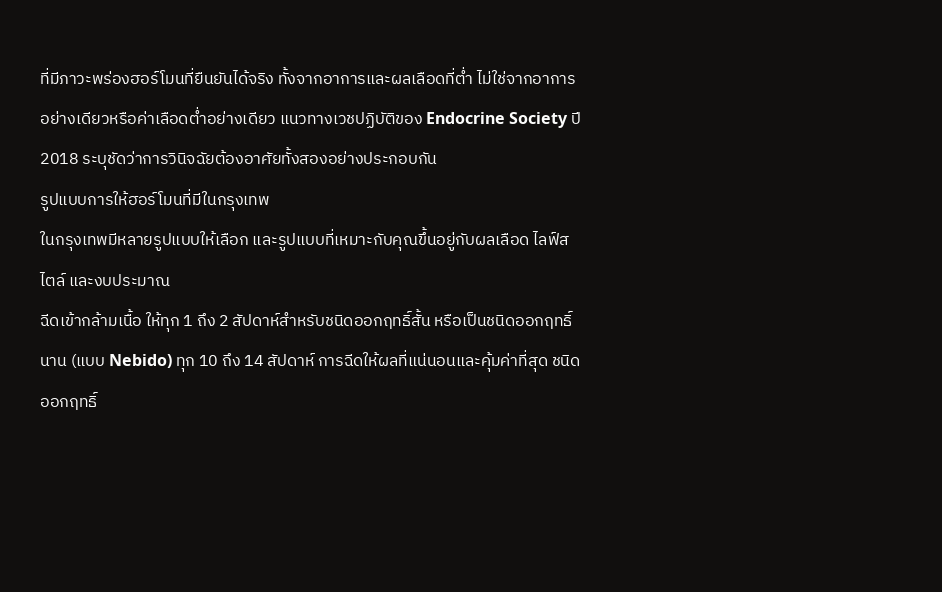ที่มีภาวะพร่องฮอร์โมนที่ยืนยันได้จริง ทั้งจากอาการและผลเลือดที่ต่ำ ไม่ใช่จากอาการอย่างเดียวหรือค่าเลือดต่ำอย่างเดียว แนวทางเวชปฏิบัติของ Endocrine Society ปี 2018 ระบุชัดว่าการวินิจฉัยต้องอาศัยทั้งสองอย่างประกอบกัน
รูปแบบการให้ฮอร์โมนที่มีในกรุงเทพ
ในกรุงเทพมีหลายรูปแบบให้เลือก และรูปแบบที่เหมาะกับคุณขึ้นอยู่กับผลเลือด ไลฟ์สไตล์ และงบประมาณ
ฉีดเข้ากล้ามเนื้อ ให้ทุก 1 ถึง 2 สัปดาห์สำหรับชนิดออกฤทธิ์สั้น หรือเป็นชนิดออกฤทธิ์นาน (แบบ Nebido) ทุก 10 ถึง 14 สัปดาห์ การฉีดให้ผลที่แน่นอนและคุ้มค่าที่สุด ชนิดออกฤทธิ์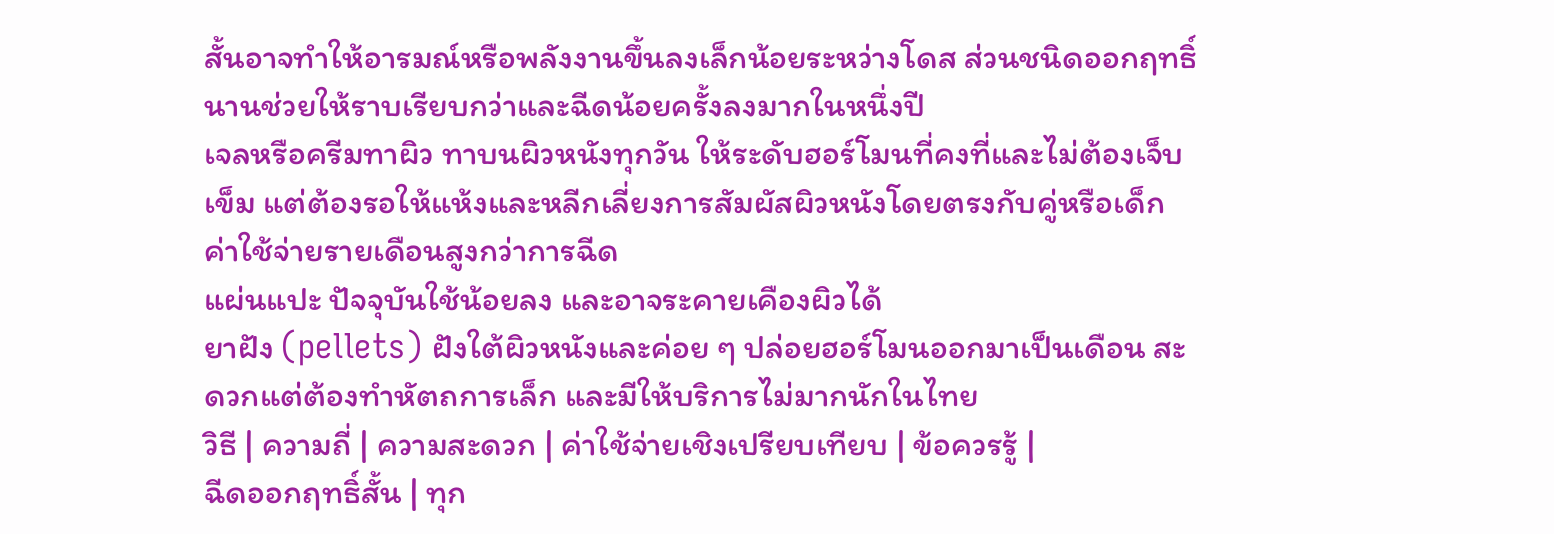สั้นอาจทำให้อารมณ์หรือพลังงานขึ้นลงเล็กน้อยระหว่างโดส ส่วนชนิดออกฤทธิ์นานช่วยให้ราบเรียบกว่าและฉีดน้อยครั้งลงมากในหนึ่งปี
เจลหรือครีมทาผิว ทาบนผิวหนังทุกวัน ให้ระดับฮอร์โมนที่คงที่และไม่ต้องเจ็บเข็ม แต่ต้องรอให้แห้งและหลีกเลี่ยงการสัมผัสผิวหนังโดยตรงกับคู่หรือเด็ก ค่าใช้จ่ายรายเดือนสูงกว่าการฉีด
แผ่นแปะ ปัจจุบันใช้น้อยลง และอาจระคายเคืองผิวได้
ยาฝัง (pellets) ฝังใต้ผิวหนังและค่อย ๆ ปล่อยฮอร์โมนออกมาเป็นเดือน สะดวกแต่ต้องทำหัตถการเล็ก และมีให้บริการไม่มากนักในไทย
วิธี | ความถี่ | ความสะดวก | ค่าใช้จ่ายเชิงเปรียบเทียบ | ข้อควรรู้ |
ฉีดออกฤทธิ์สั้น | ทุก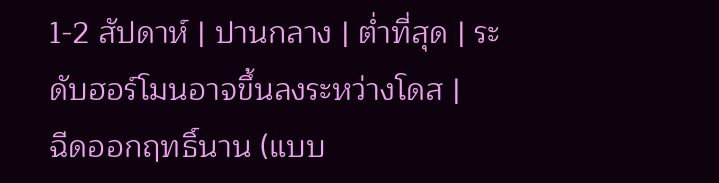1-2 สัปดาห์ | ปานกลาง | ต่ำที่สุด | ระดับฮอร์โมนอาจขึ้นลงระหว่างโดส |
ฉีดออกฤทธิ์นาน (แบบ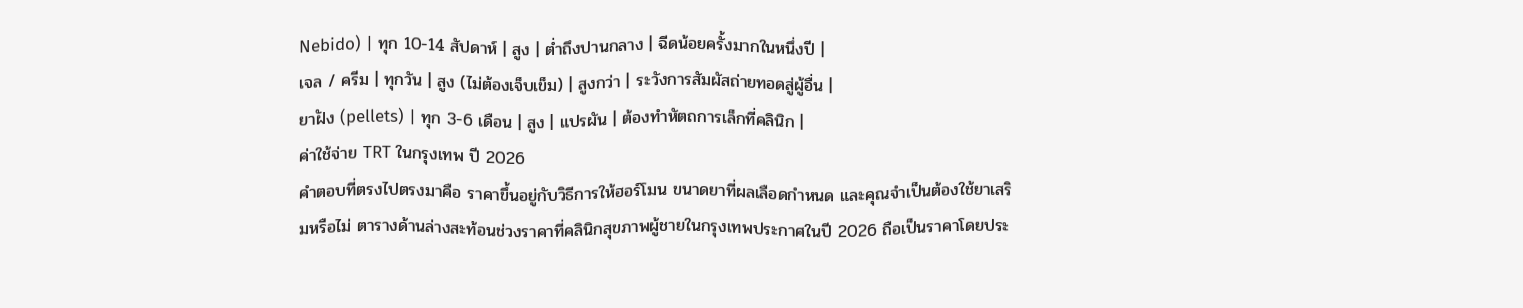Nebido) | ทุก 10-14 สัปดาห์ | สูง | ต่ำถึงปานกลาง | ฉีดน้อยครั้งมากในหนึ่งปี |
เจล / ครีม | ทุกวัน | สูง (ไม่ต้องเจ็บเข็ม) | สูงกว่า | ระวังการสัมผัสถ่ายทอดสู่ผู้อื่น |
ยาฝัง (pellets) | ทุก 3-6 เดือน | สูง | แปรผัน | ต้องทำหัตถการเล็กที่คลินิก |
ค่าใช้จ่าย TRT ในกรุงเทพ ปี 2026
คำตอบที่ตรงไปตรงมาคือ ราคาขึ้นอยู่กับวิธีการให้ฮอร์โมน ขนาดยาที่ผลเลือดกำหนด และคุณจำเป็นต้องใช้ยาเสริมหรือไม่ ตารางด้านล่างสะท้อนช่วงราคาที่คลินิกสุขภาพผู้ชายในกรุงเทพประกาศในปี 2026 ถือเป็นราคาโดยประ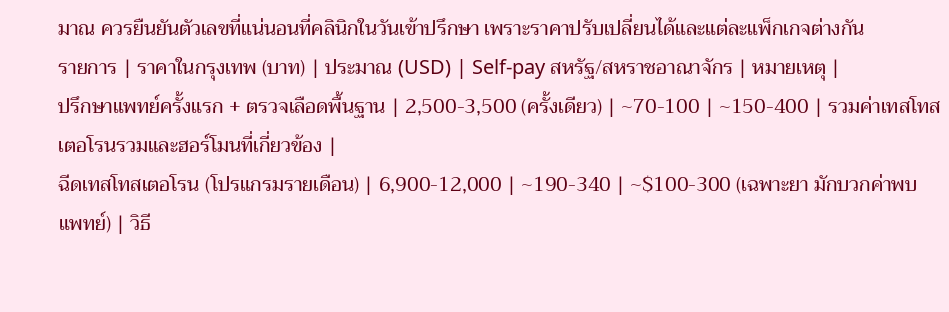มาณ ควรยืนยันตัวเลขที่แน่นอนที่คลินิกในวันเข้าปรึกษา เพราะราคาปรับเปลี่ยนได้และแต่ละแพ็กเกจต่างกัน
รายการ | ราคาในกรุงเทพ (บาท) | ประมาณ (USD) | Self-pay สหรัฐ/สหราชอาณาจักร | หมายเหตุ |
ปรึกษาแพทย์ครั้งแรก + ตรวจเลือดพื้นฐาน | 2,500-3,500 (ครั้งเดียว) | ~70-100 | ~150-400 | รวมค่าเทสโทสเตอโรนรวมและฮอร์โมนที่เกี่ยวข้อง |
ฉีดเทสโทสเตอโรน (โปรแกรมรายเดือน) | 6,900-12,000 | ~190-340 | ~$100-300 (เฉพาะยา มักบวกค่าพบแพทย์) | วิธี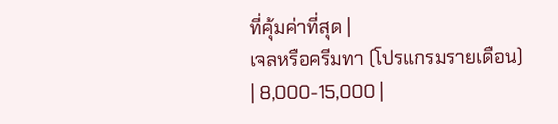ที่คุ้มค่าที่สุด |
เจลหรือครีมทา (โปรแกรมรายเดือน) | 8,000-15,000 |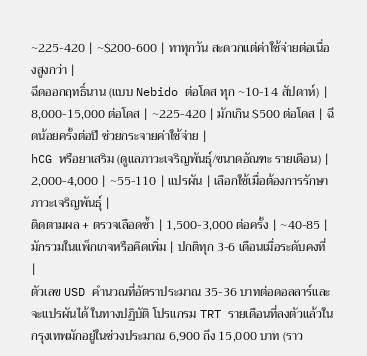~225-420 | ~$200-600 | ทาทุกวัน สะดวกแต่ค่าใช้จ่ายต่อเนื่องสูงกว่า |
ฉีดออกฤทธิ์นาน (แบบ Nebido ต่อโดส ทุก ~10-14 สัปดาห์) | 8,000-15,000 ต่อโดส | ~225-420 | มักเกิน $500 ต่อโดส | ฉีดน้อยครั้งต่อปี ช่วยกระจายค่าใช้จ่าย |
hCG หรือยาเสริม (ดูแลภาวะเจริญพันธุ์/ขนาดอัณฑะ รายเดือน) | 2,000-4,000 | ~55-110 | แปรผัน | เลือกใช้เมื่อต้องการรักษาภาวะเจริญพันธุ์ |
ติดตามผล + ตรวจเลือดซ้ำ | 1,500-3,000 ต่อครั้ง | ~40-85 | มักรวมในแพ็กเกจหรือคิดเพิ่ม | ปกติทุก 3-6 เดือนเมื่อระดับคงที่ |
ตัวเลข USD คำนวณที่อัตราประมาณ 35-36 บาทต่อดอลลาร์และจะแปรผันได้ ในทางปฏิบัติ โปรแกรม TRT รายเดือนที่ลงตัวแล้วในกรุงเทพมักอยู่ในช่วงประมาณ 6,900 ถึง 15,000 บาท (ราว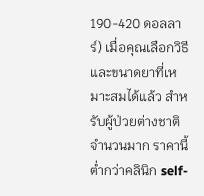190-420 ดอลลาร์) เมื่อคุณเลือกวิธีและขนาดยาที่เหมาะสมได้แล้ว สำหรับผู้ป่วยต่างชาติจำนวนมาก ราคานี้ต่ำกว่าคลินิก self-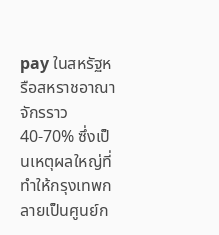pay ในสหรัฐหรือสหราชอาณาจักรราว 40-70% ซึ่งเป็นเหตุผลใหญ่ที่ทำให้กรุงเทพกลายเป็นศูนย์ก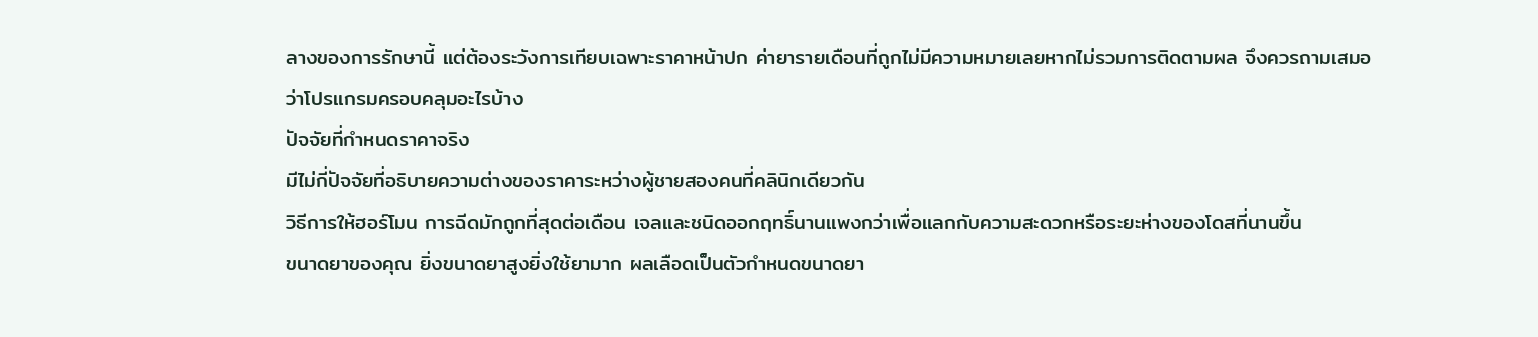ลางของการรักษานี้ แต่ต้องระวังการเทียบเฉพาะราคาหน้าปก ค่ายารายเดือนที่ถูกไม่มีความหมายเลยหากไม่รวมการติดตามผล จึงควรถามเสมอว่าโปรแกรมครอบคลุมอะไรบ้าง
ปัจจัยที่กำหนดราคาจริง
มีไม่กี่ปัจจัยที่อธิบายความต่างของราคาระหว่างผู้ชายสองคนที่คลินิกเดียวกัน
วิธีการให้ฮอร์โมน การฉีดมักถูกที่สุดต่อเดือน เจลและชนิดออกฤทธิ์นานแพงกว่าเพื่อแลกกับความสะดวกหรือระยะห่างของโดสที่นานขึ้น
ขนาดยาของคุณ ยิ่งขนาดยาสูงยิ่งใช้ยามาก ผลเลือดเป็นตัวกำหนดขนาดยา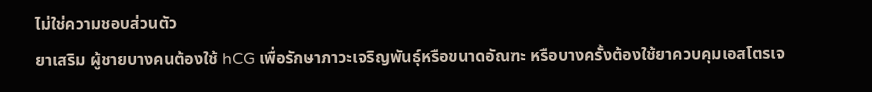ไม่ใช่ความชอบส่วนตัว
ยาเสริม ผู้ชายบางคนต้องใช้ hCG เพื่อรักษาภาวะเจริญพันธุ์หรือขนาดอัณฑะ หรือบางครั้งต้องใช้ยาควบคุมเอสโตรเจ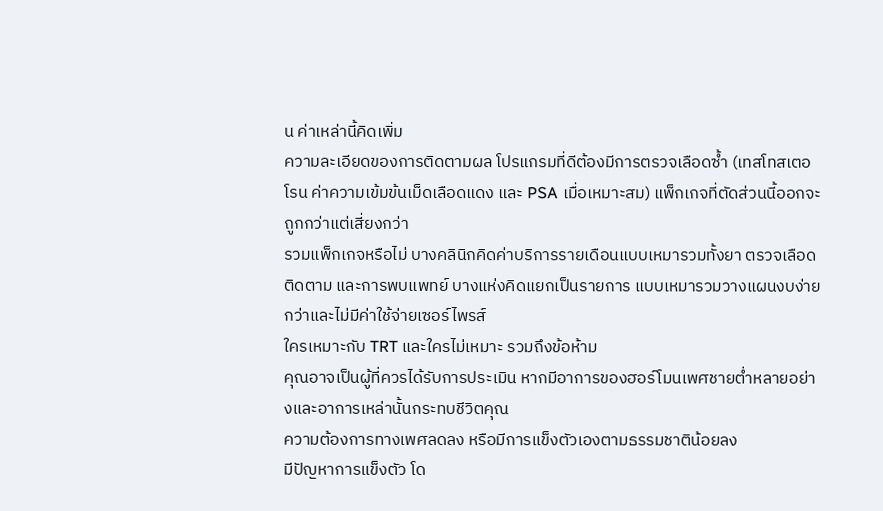น ค่าเหล่านี้คิดเพิ่ม
ความละเอียดของการติดตามผล โปรแกรมที่ดีต้องมีการตรวจเลือดซ้ำ (เทสโทสเตอโรน ค่าความเข้มข้นเม็ดเลือดแดง และ PSA เมื่อเหมาะสม) แพ็กเกจที่ตัดส่วนนี้ออกจะถูกกว่าแต่เสี่ยงกว่า
รวมแพ็กเกจหรือไม่ บางคลินิกคิดค่าบริการรายเดือนแบบเหมารวมทั้งยา ตรวจเลือดติดตาม และการพบแพทย์ บางแห่งคิดแยกเป็นรายการ แบบเหมารวมวางแผนงบง่ายกว่าและไม่มีค่าใช้จ่ายเซอร์ไพรส์
ใครเหมาะกับ TRT และใครไม่เหมาะ รวมถึงข้อห้าม
คุณอาจเป็นผู้ที่ควรได้รับการประเมิน หากมีอาการของฮอร์โมนเพศชายต่ำหลายอย่างและอาการเหล่านั้นกระทบชีวิตคุณ
ความต้องการทางเพศลดลง หรือมีการแข็งตัวเองตามธรรมชาติน้อยลง
มีปัญหาการแข็งตัว โด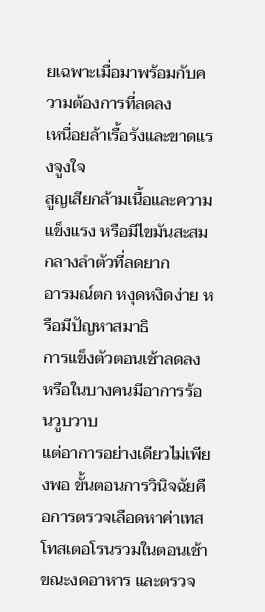ยเฉพาะเมื่อมาพร้อมกับความต้องการที่ลดลง
เหนื่อยล้าเรื้อรังและขาดแรงจูงใจ
สูญเสียกล้ามเนื้อและความแข็งแรง หรือมีไขมันสะสมกลางลำตัวที่ลดยาก
อารมณ์ตก หงุดหงิดง่าย หรือมีปัญหาสมาธิ
การแข็งตัวตอนเช้าลดลง หรือในบางคนมีอาการร้อนวูบวาบ
แต่อาการอย่างเดียวไม่เพียงพอ ขั้นตอนการวินิจฉัยคือการตรวจเลือดหาค่าเทสโทสเตอโรนรวมในตอนเช้าขณะงดอาหาร และตรวจ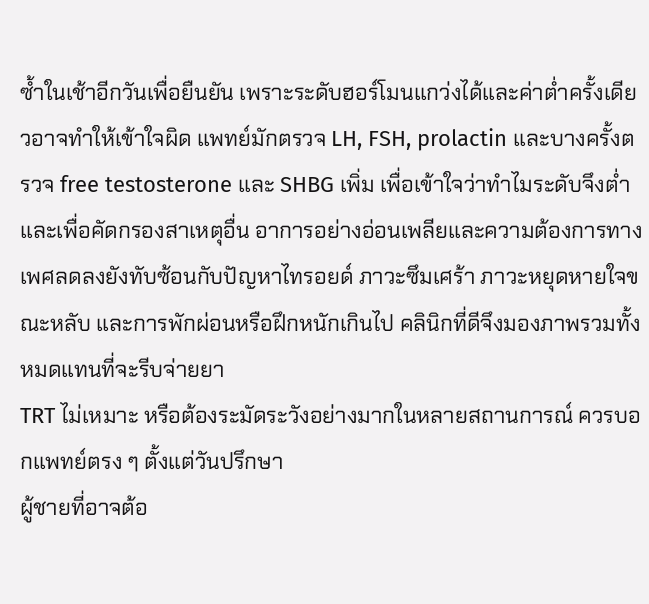ซ้ำในเช้าอีกวันเพื่อยืนยัน เพราะระดับฮอร์โมนแกว่งได้และค่าต่ำครั้งเดียวอาจทำให้เข้าใจผิด แพทย์มักตรวจ LH, FSH, prolactin และบางครั้งตรวจ free testosterone และ SHBG เพิ่ม เพื่อเข้าใจว่าทำไมระดับจึงต่ำและเพื่อคัดกรองสาเหตุอื่น อาการอย่างอ่อนเพลียและความต้องการทางเพศลดลงยังทับซ้อนกับปัญหาไทรอยด์ ภาวะซึมเศร้า ภาวะหยุดหายใจขณะหลับ และการพักผ่อนหรือฝึกหนักเกินไป คลินิกที่ดีจึงมองภาพรวมทั้งหมดแทนที่จะรีบจ่ายยา
TRT ไม่เหมาะ หรือต้องระมัดระวังอย่างมากในหลายสถานการณ์ ควรบอกแพทย์ตรง ๆ ตั้งแต่วันปรึกษา
ผู้ชายที่อาจต้อ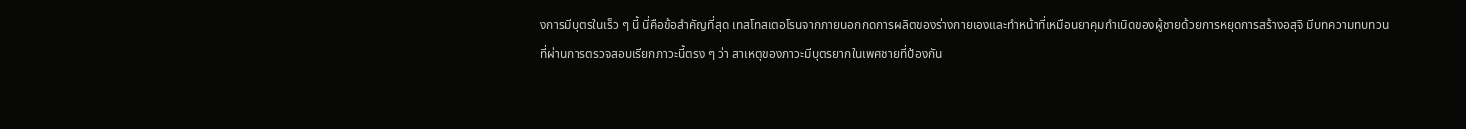งการมีบุตรในเร็ว ๆ นี้ นี่คือข้อสำคัญที่สุด เทสโทสเตอโรนจากภายนอกกดการผลิตของร่างกายเองและทำหน้าที่เหมือนยาคุมกำเนิดของผู้ชายด้วยการหยุดการสร้างอสุจิ มีบทความทบทวนที่ผ่านการตรวจสอบเรียกภาวะนี้ตรง ๆ ว่า สาเหตุของภาวะมีบุตรยากในเพศชายที่ป้องกัน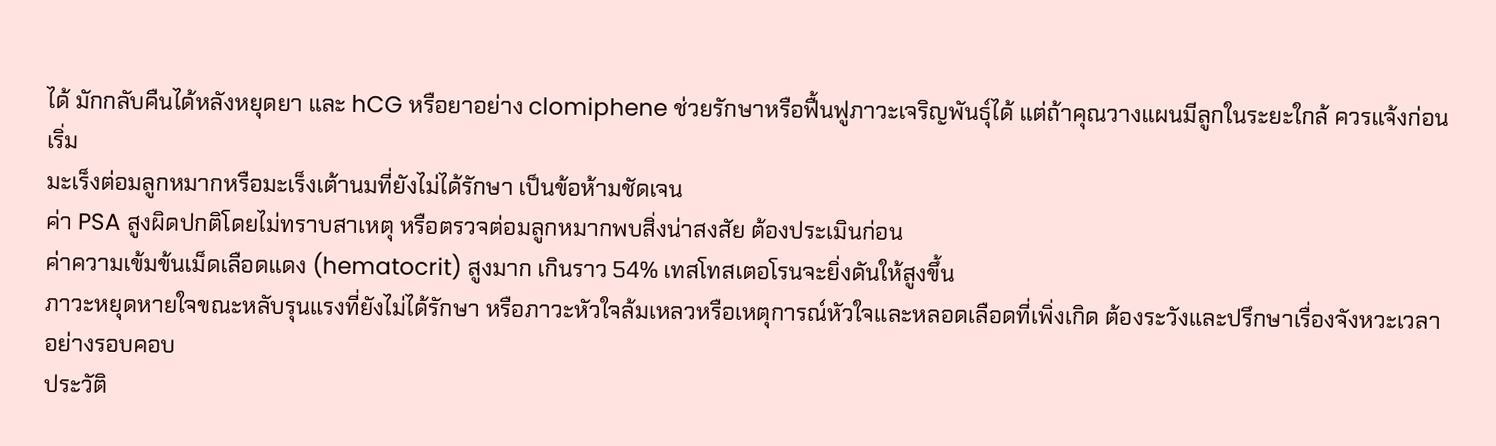ได้ มักกลับคืนได้หลังหยุดยา และ hCG หรือยาอย่าง clomiphene ช่วยรักษาหรือฟื้นฟูภาวะเจริญพันธุ์ได้ แต่ถ้าคุณวางแผนมีลูกในระยะใกล้ ควรแจ้งก่อนเริ่ม
มะเร็งต่อมลูกหมากหรือมะเร็งเต้านมที่ยังไม่ได้รักษา เป็นข้อห้ามชัดเจน
ค่า PSA สูงผิดปกติโดยไม่ทราบสาเหตุ หรือตรวจต่อมลูกหมากพบสิ่งน่าสงสัย ต้องประเมินก่อน
ค่าความเข้มข้นเม็ดเลือดแดง (hematocrit) สูงมาก เกินราว 54% เทสโทสเตอโรนจะยิ่งดันให้สูงขึ้น
ภาวะหยุดหายใจขณะหลับรุนแรงที่ยังไม่ได้รักษา หรือภาวะหัวใจล้มเหลวหรือเหตุการณ์หัวใจและหลอดเลือดที่เพิ่งเกิด ต้องระวังและปรึกษาเรื่องจังหวะเวลาอย่างรอบคอบ
ประวัติ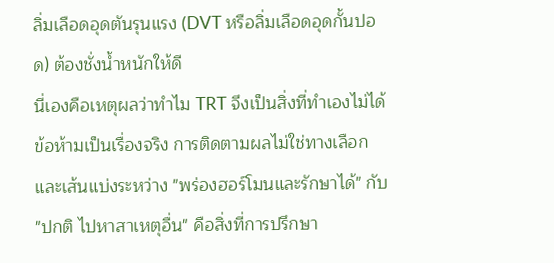ลิ่มเลือดอุดตันรุนแรง (DVT หรือลิ่มเลือดอุดกั้นปอด) ต้องชั่งน้ำหนักให้ดี
นี่เองคือเหตุผลว่าทำไม TRT จึงเป็นสิ่งที่ทำเองไม่ได้ ข้อห้ามเป็นเรื่องจริง การติดตามผลไม่ใช่ทางเลือก และเส้นแบ่งระหว่าง "พร่องฮอร์โมนและรักษาได้" กับ "ปกติ ไปหาสาเหตุอื่น" คือสิ่งที่การปรึกษา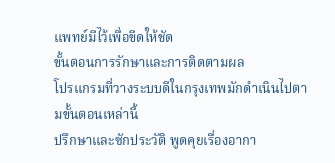แพทย์มีไว้เพื่อขีดให้ชัด
ขั้นตอนการรักษาและการติดตามผล
โปรแกรมที่วางระบบดีในกรุงเทพมักดำเนินไปตามขั้นตอนเหล่านี้
ปรึกษาและซักประวัติ พูดคุยเรื่องอากา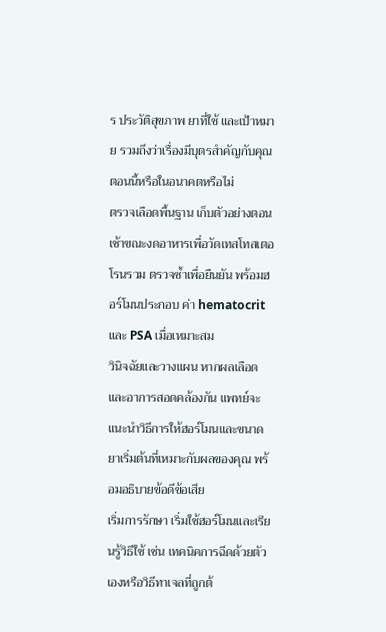ร ประวัติสุขภาพ ยาที่ใช้ และเป้าหมาย รวมถึงว่าเรื่องมีบุตรสำคัญกับคุณตอนนี้หรือในอนาคตหรือไม่
ตรวจเลือดพื้นฐาน เก็บตัวอย่างตอนเช้าขณะงดอาหารเพื่อวัดเทสโทสเตอโรนรวม ตรวจซ้ำเพื่อยืนยัน พร้อมฮอร์โมนประกอบ ค่า hematocrit และ PSA เมื่อเหมาะสม
วินิจฉัยและวางแผน หากผลเลือดและอาการสอดคล้องกัน แพทย์จะแนะนำวิธีการให้ฮอร์โมนและขนาดยาเริ่มต้นที่เหมาะกับผลของคุณ พร้อมอธิบายข้อดีข้อเสีย
เริ่มการรักษา เริ่มใช้ฮอร์โมนและเรียนรู้วิธีใช้ เช่น เทคนิคการฉีดด้วยตัวเองหรือวิธีทาเจลที่ถูกต้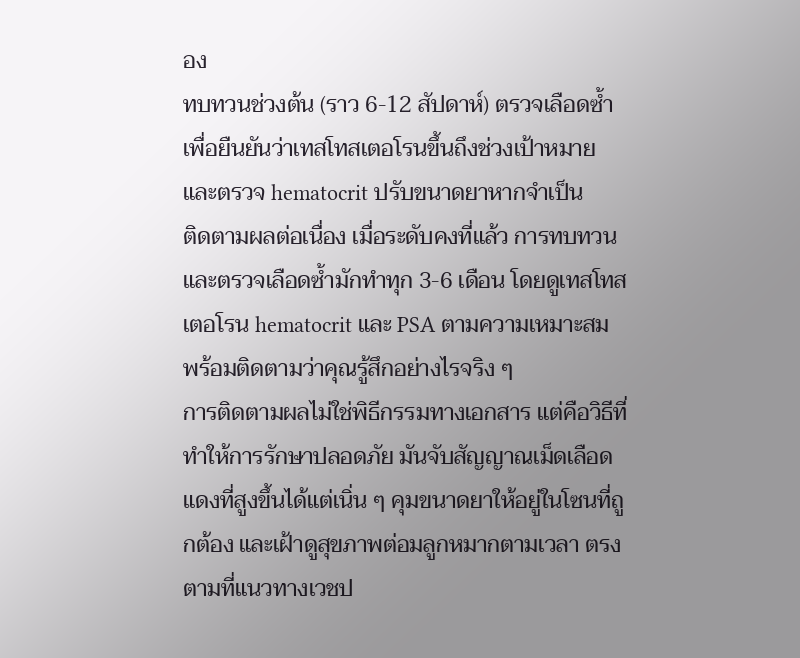อง
ทบทวนช่วงต้น (ราว 6-12 สัปดาห์) ตรวจเลือดซ้ำเพื่อยืนยันว่าเทสโทสเตอโรนขึ้นถึงช่วงเป้าหมาย และตรวจ hematocrit ปรับขนาดยาหากจำเป็น
ติดตามผลต่อเนื่อง เมื่อระดับคงที่แล้ว การทบทวนและตรวจเลือดซ้ำมักทำทุก 3-6 เดือน โดยดูเทสโทสเตอโรน hematocrit และ PSA ตามความเหมาะสม พร้อมติดตามว่าคุณรู้สึกอย่างไรจริง ๆ
การติดตามผลไม่ใช่พิธีกรรมทางเอกสาร แต่คือวิธีที่ทำให้การรักษาปลอดภัย มันจับสัญญาณเม็ดเลือดแดงที่สูงขึ้นได้แต่เนิ่น ๆ คุมขนาดยาให้อยู่ในโซนที่ถูกต้อง และเฝ้าดูสุขภาพต่อมลูกหมากตามเวลา ตรงตามที่แนวทางเวชป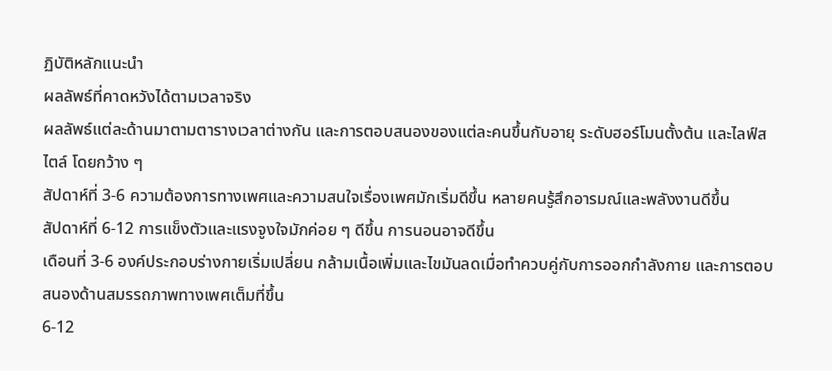ฏิบัติหลักแนะนำ
ผลลัพธ์ที่คาดหวังได้ตามเวลาจริง
ผลลัพธ์แต่ละด้านมาตามตารางเวลาต่างกัน และการตอบสนองของแต่ละคนขึ้นกับอายุ ระดับฮอร์โมนตั้งต้น และไลฟ์สไตล์ โดยกว้าง ๆ
สัปดาห์ที่ 3-6 ความต้องการทางเพศและความสนใจเรื่องเพศมักเริ่มดีขึ้น หลายคนรู้สึกอารมณ์และพลังงานดีขึ้น
สัปดาห์ที่ 6-12 การแข็งตัวและแรงจูงใจมักค่อย ๆ ดีขึ้น การนอนอาจดีขึ้น
เดือนที่ 3-6 องค์ประกอบร่างกายเริ่มเปลี่ยน กล้ามเนื้อเพิ่มและไขมันลดเมื่อทำควบคู่กับการออกกำลังกาย และการตอบสนองด้านสมรรถภาพทางเพศเต็มที่ขึ้น
6-12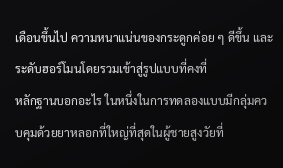เดือนขึ้นไป ความหนาแน่นของกระดูกค่อย ๆ ดีขึ้น และระดับฮอร์โมนโดยรวมเข้าสู่รูปแบบที่คงที่
หลักฐานบอกอะไร ในหนึ่งในการทดลองแบบมีกลุ่มควบคุมด้วยยาหลอกที่ใหญ่ที่สุดในผู้ชายสูงวัยที่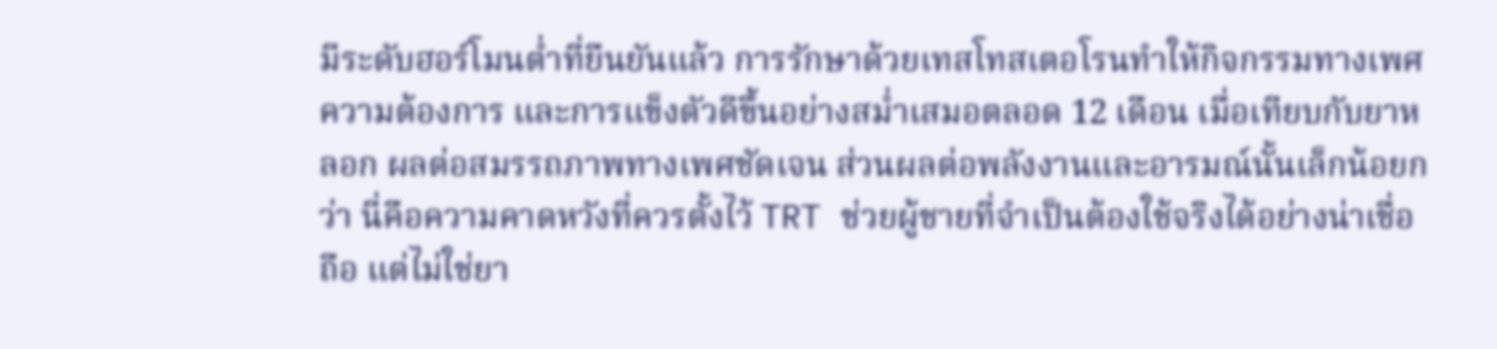มีระดับฮอร์โมนต่ำที่ยืนยันแล้ว การรักษาด้วยเทสโทสเตอโรนทำให้กิจกรรมทางเพศ ความต้องการ และการแข็งตัวดีขึ้นอย่างสม่ำเสมอตลอด 12 เดือน เมื่อเทียบกับยาหลอก ผลต่อสมรรถภาพทางเพศชัดเจน ส่วนผลต่อพลังงานและอารมณ์นั้นเล็กน้อยกว่า นี่คือความคาดหวังที่ควรตั้งไว้ TRT ช่วยผู้ชายที่จำเป็นต้องใช้จริงได้อย่างน่าเชื่อถือ แต่ไม่ใช่ยา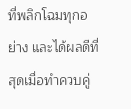ที่พลิกโฉมทุกอย่าง และได้ผลดีที่สุดเมื่อทำควบคู่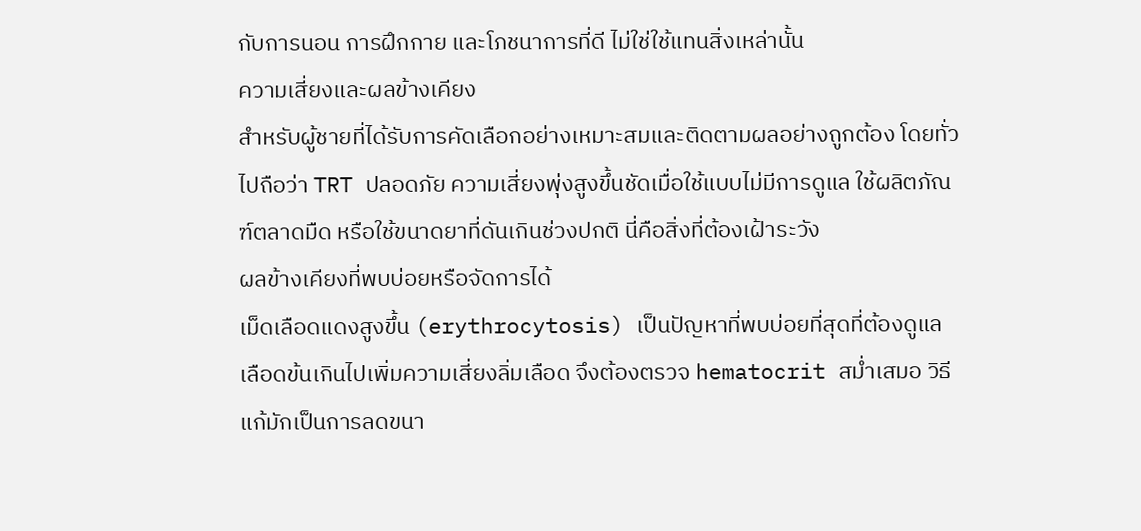กับการนอน การฝึกกาย และโภชนาการที่ดี ไม่ใช่ใช้แทนสิ่งเหล่านั้น
ความเสี่ยงและผลข้างเคียง
สำหรับผู้ชายที่ได้รับการคัดเลือกอย่างเหมาะสมและติดตามผลอย่างถูกต้อง โดยทั่วไปถือว่า TRT ปลอดภัย ความเสี่ยงพุ่งสูงขึ้นชัดเมื่อใช้แบบไม่มีการดูแล ใช้ผลิตภัณฑ์ตลาดมืด หรือใช้ขนาดยาที่ดันเกินช่วงปกติ นี่คือสิ่งที่ต้องเฝ้าระวัง
ผลข้างเคียงที่พบบ่อยหรือจัดการได้
เม็ดเลือดแดงสูงขึ้น (erythrocytosis) เป็นปัญหาที่พบบ่อยที่สุดที่ต้องดูแล เลือดข้นเกินไปเพิ่มความเสี่ยงลิ่มเลือด จึงต้องตรวจ hematocrit สม่ำเสมอ วิธีแก้มักเป็นการลดขนา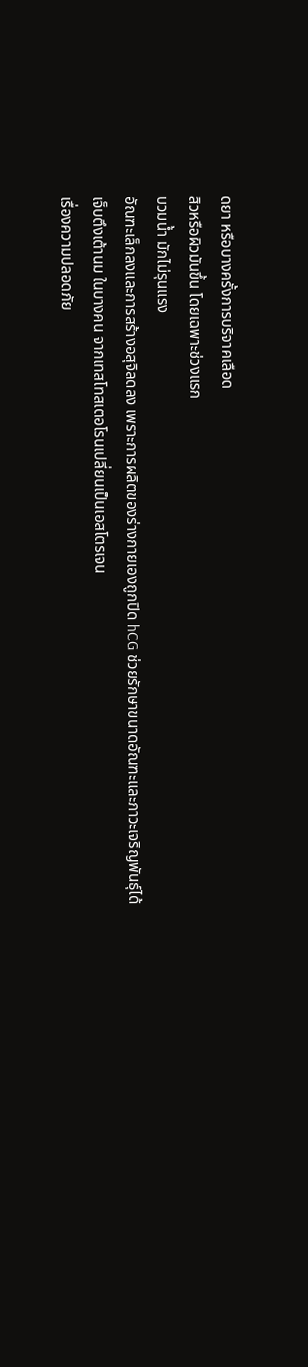ดยา หรือบางครั้งการบริจาคเลือด
สิวหรือผิวมันขึ้น โดยเฉพาะช่วงแรก
บวมน้ำ มักไม่รุนแรง
อัณฑะเล็กลงและการสร้างอสุจิลดลง เพราะการผลิตของร่างกายเองถูกปิด hCG ช่วยรักษาขนาดอัณฑะและภาวะเจริญพันธุ์ได้
เจ็บตึงเต้านม ในบางคน จากเทสโทสเตอโรนเปลี่ยนเป็นเอสโตรเจน
เรื่องความปลอดภัย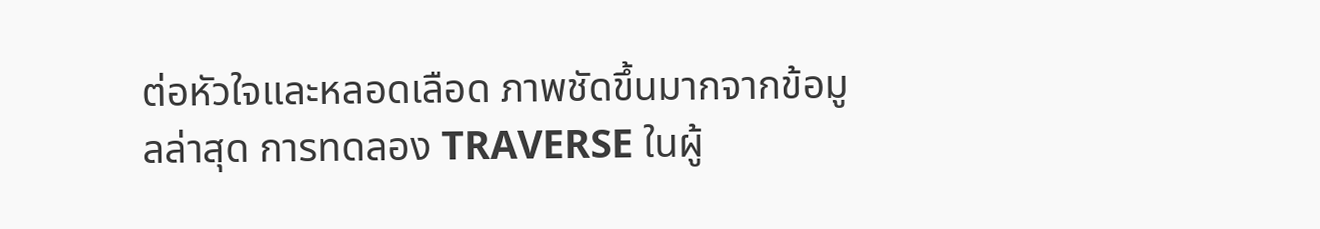ต่อหัวใจและหลอดเลือด ภาพชัดขึ้นมากจากข้อมูลล่าสุด การทดลอง TRAVERSE ในผู้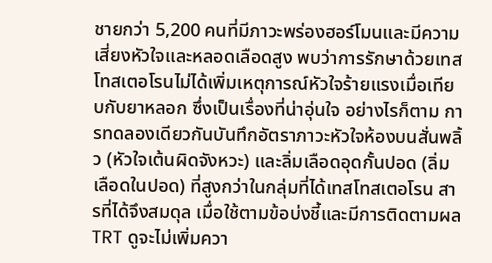ชายกว่า 5,200 คนที่มีภาวะพร่องฮอร์โมนและมีความเสี่ยงหัวใจและหลอดเลือดสูง พบว่าการรักษาด้วยเทสโทสเตอโรนไม่ได้เพิ่มเหตุการณ์หัวใจร้ายแรงเมื่อเทียบกับยาหลอก ซึ่งเป็นเรื่องที่น่าอุ่นใจ อย่างไรก็ตาม การทดลองเดียวกันบันทึกอัตราภาวะหัวใจห้องบนสั่นพลิ้ว (หัวใจเต้นผิดจังหวะ) และลิ่มเลือดอุดกั้นปอด (ลิ่มเลือดในปอด) ที่สูงกว่าในกลุ่มที่ได้เทสโทสเตอโรน สารที่ได้จึงสมดุล เมื่อใช้ตามข้อบ่งชี้และมีการติดตามผล TRT ดูจะไม่เพิ่มควา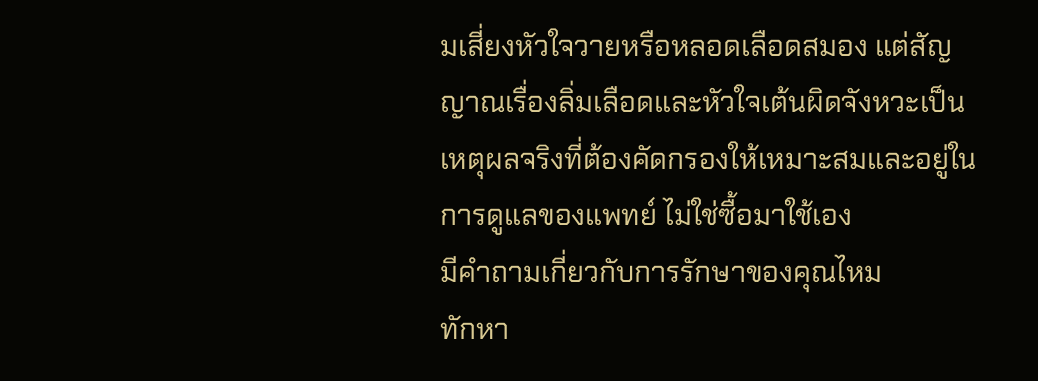มเสี่ยงหัวใจวายหรือหลอดเลือดสมอง แต่สัญญาณเรื่องลิ่มเลือดและหัวใจเต้นผิดจังหวะเป็นเหตุผลจริงที่ต้องคัดกรองให้เหมาะสมและอยู่ในการดูแลของแพทย์ ไม่ใช่ซื้อมาใช้เอง
มีคำถามเกี่ยวกับการรักษาของคุณไหม
ทักหา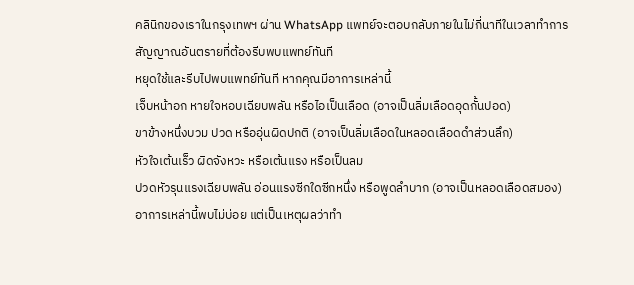คลินิกของเราในกรุงเทพฯ ผ่าน WhatsApp แพทย์จะตอบกลับภายในไม่กี่นาทีในเวลาทำการ
สัญญาณอันตรายที่ต้องรีบพบแพทย์ทันที
หยุดใช้และรีบไปพบแพทย์ทันที หากคุณมีอาการเหล่านี้
เจ็บหน้าอก หายใจหอบเฉียบพลัน หรือไอเป็นเลือด (อาจเป็นลิ่มเลือดอุดกั้นปอด)
ขาข้างหนึ่งบวม ปวด หรืออุ่นผิดปกติ (อาจเป็นลิ่มเลือดในหลอดเลือดดำส่วนลึก)
หัวใจเต้นเร็ว ผิดจังหวะ หรือเต้นแรง หรือเป็นลม
ปวดหัวรุนแรงเฉียบพลัน อ่อนแรงซีกใดซีกหนึ่ง หรือพูดลำบาก (อาจเป็นหลอดเลือดสมอง)
อาการเหล่านี้พบไม่บ่อย แต่เป็นเหตุผลว่าทำ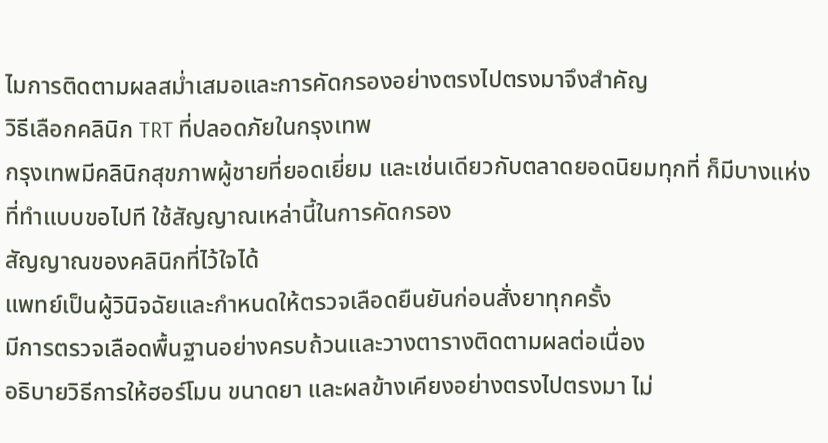ไมการติดตามผลสม่ำเสมอและการคัดกรองอย่างตรงไปตรงมาจึงสำคัญ
วิธีเลือกคลินิก TRT ที่ปลอดภัยในกรุงเทพ
กรุงเทพมีคลินิกสุขภาพผู้ชายที่ยอดเยี่ยม และเช่นเดียวกับตลาดยอดนิยมทุกที่ ก็มีบางแห่งที่ทำแบบขอไปที ใช้สัญญาณเหล่านี้ในการคัดกรอง
สัญญาณของคลินิกที่ไว้ใจได้
แพทย์เป็นผู้วินิจฉัยและกำหนดให้ตรวจเลือดยืนยันก่อนสั่งยาทุกครั้ง
มีการตรวจเลือดพื้นฐานอย่างครบถ้วนและวางตารางติดตามผลต่อเนื่อง
อธิบายวิธีการให้ฮอร์โมน ขนาดยา และผลข้างเคียงอย่างตรงไปตรงมา ไม่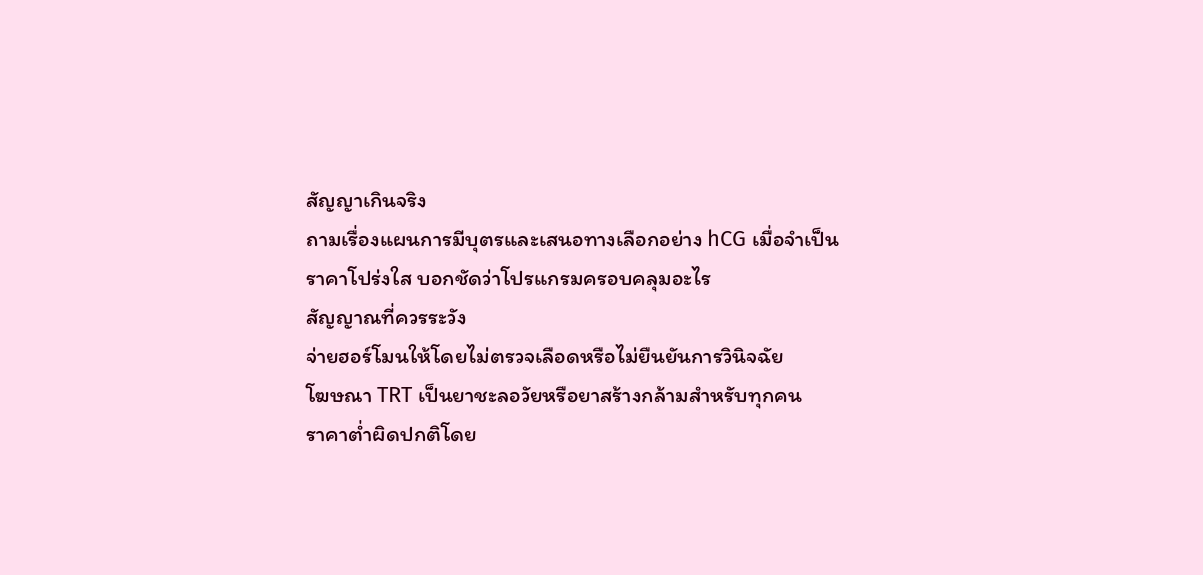สัญญาเกินจริง
ถามเรื่องแผนการมีบุตรและเสนอทางเลือกอย่าง hCG เมื่อจำเป็น
ราคาโปร่งใส บอกชัดว่าโปรแกรมครอบคลุมอะไร
สัญญาณที่ควรระวัง
จ่ายฮอร์โมนให้โดยไม่ตรวจเลือดหรือไม่ยืนยันการวินิจฉัย
โฆษณา TRT เป็นยาชะลอวัยหรือยาสร้างกล้ามสำหรับทุกคน
ราคาต่ำผิดปกติโดย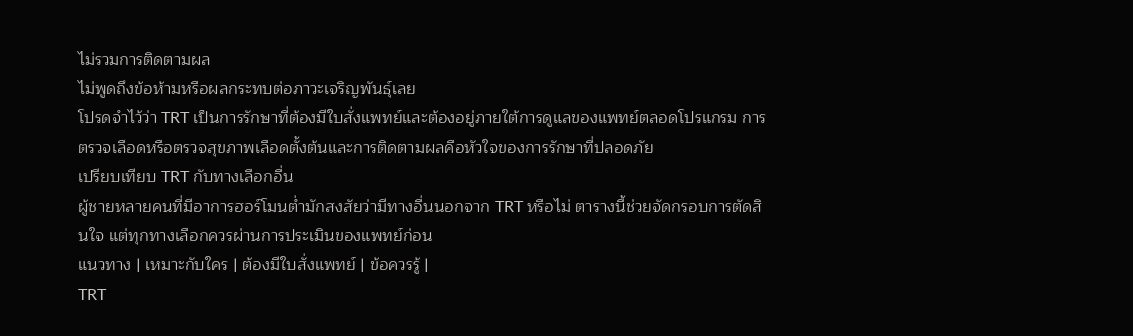ไม่รวมการติดตามผล
ไม่พูดถึงข้อห้ามหรือผลกระทบต่อภาวะเจริญพันธุ์เลย
โปรดจำไว้ว่า TRT เป็นการรักษาที่ต้องมีใบสั่งแพทย์และต้องอยู่ภายใต้การดูแลของแพทย์ตลอดโปรแกรม การตรวจเลือดหรือตรวจสุขภาพเลือดตั้งต้นและการติดตามผลคือหัวใจของการรักษาที่ปลอดภัย
เปรียบเทียบ TRT กับทางเลือกอื่น
ผู้ชายหลายคนที่มีอาการฮอร์โมนต่ำมักสงสัยว่ามีทางอื่นนอกจาก TRT หรือไม่ ตารางนี้ช่วยจัดกรอบการตัดสินใจ แต่ทุกทางเลือกควรผ่านการประเมินของแพทย์ก่อน
แนวทาง | เหมาะกับใคร | ต้องมีใบสั่งแพทย์ | ข้อควรรู้ |
TRT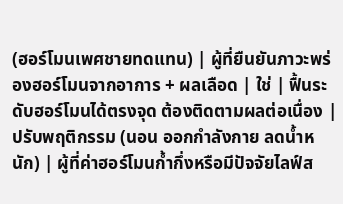(ฮอร์โมนเพศชายทดแทน) | ผู้ที่ยืนยันภาวะพร่องฮอร์โมนจากอาการ + ผลเลือด | ใช่ | ฟื้นระดับฮอร์โมนได้ตรงจุด ต้องติดตามผลต่อเนื่อง |
ปรับพฤติกรรม (นอน ออกกำลังกาย ลดน้ำหนัก) | ผู้ที่ค่าฮอร์โมนก้ำกึ่งหรือมีปัจจัยไลฟ์ส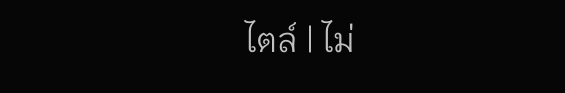ไตล์ | ไม่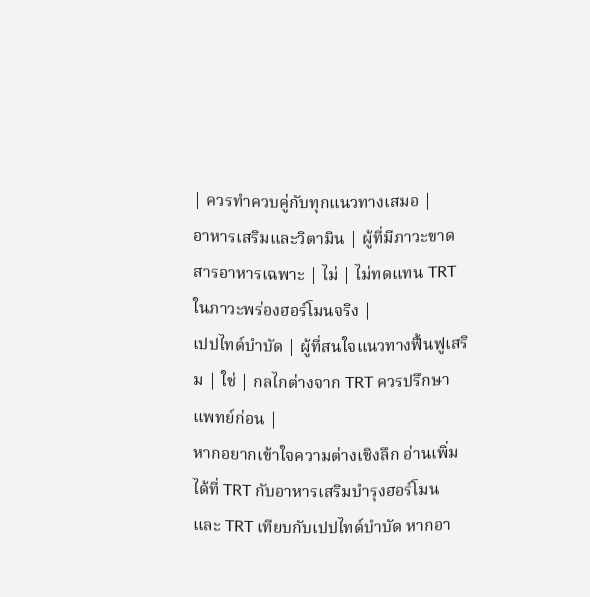| ควรทำควบคู่กับทุกแนวทางเสมอ |
อาหารเสริมและวิตามิน | ผู้ที่มีภาวะขาดสารอาหารเฉพาะ | ไม่ | ไม่ทดแทน TRT ในภาวะพร่องฮอร์โมนจริง |
เปปไทด์บำบัด | ผู้ที่สนใจแนวทางฟื้นฟูเสริม | ใช่ | กลไกต่างจาก TRT ควรปรึกษาแพทย์ก่อน |
หากอยากเข้าใจความต่างเชิงลึก อ่านเพิ่มได้ที่ TRT กับอาหารเสริมบำรุงฮอร์โมน และ TRT เทียบกับเปปไทด์บำบัด หากอา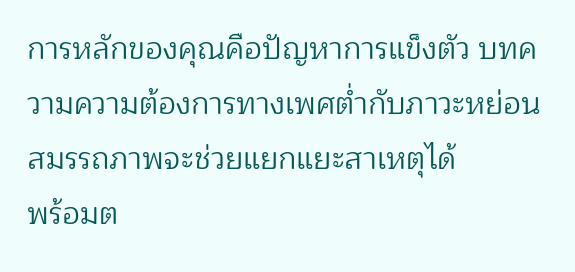การหลักของคุณคือปัญหาการแข็งตัว บทความความต้องการทางเพศต่ำกับภาวะหย่อนสมรรถภาพจะช่วยแยกแยะสาเหตุได้
พร้อมต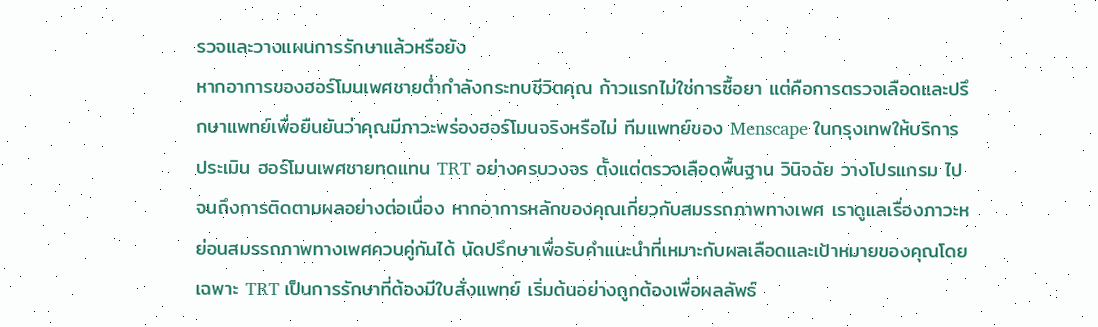รวจและวางแผนการรักษาแล้วหรือยัง
หากอาการของฮอร์โมนเพศชายต่ำกำลังกระทบชีวิตคุณ ก้าวแรกไม่ใช่การซื้อยา แต่คือการตรวจเลือดและปรึกษาแพทย์เพื่อยืนยันว่าคุณมีภาวะพร่องฮอร์โมนจริงหรือไม่ ทีมแพทย์ของ Menscape ในกรุงเทพให้บริการประเมิน ฮอร์โมนเพศชายทดแทน TRT อย่างครบวงจร ตั้งแต่ตรวจเลือดพื้นฐาน วินิจฉัย วางโปรแกรม ไปจนถึงการติดตามผลอย่างต่อเนื่อง หากอาการหลักของคุณเกี่ยวกับสมรรถภาพทางเพศ เราดูแลเรื่องภาวะหย่อนสมรรถภาพทางเพศควบคู่กันได้ นัดปรึกษาเพื่อรับคำแนะนำที่เหมาะกับผลเลือดและเป้าหมายของคุณโดยเฉพาะ TRT เป็นการรักษาที่ต้องมีใบสั่งแพทย์ เริ่มต้นอย่างถูกต้องเพื่อผลลัพธ์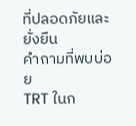ที่ปลอดภัยและยั่งยืน
คำถามที่พบบ่อย
TRT ในก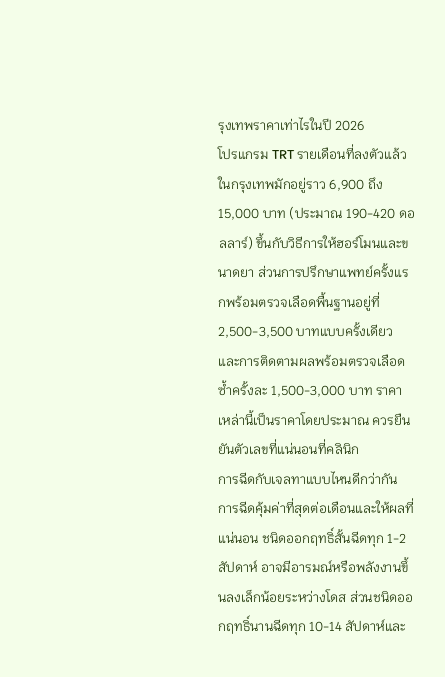รุงเทพราคาเท่าไรในปี 2026
โปรแกรม TRT รายเดือนที่ลงตัวแล้วในกรุงเทพมักอยู่ราว 6,900 ถึง 15,000 บาท (ประมาณ 190-420 ดอลลาร์) ขึ้นกับวิธีการให้ฮอร์โมนและขนาดยา ส่วนการปรึกษาแพทย์ครั้งแรกพร้อมตรวจเลือดพื้นฐานอยู่ที่ 2,500-3,500 บาทแบบครั้งเดียว และการติดตามผลพร้อมตรวจเลือดซ้ำครั้งละ 1,500-3,000 บาท ราคาเหล่านี้เป็นราคาโดยประมาณ ควรยืนยันตัวเลขที่แน่นอนที่คลินิก
การฉีดกับเจลทาแบบไหนดีกว่ากัน
การฉีดคุ้มค่าที่สุดต่อเดือนและให้ผลที่แน่นอน ชนิดออกฤทธิ์สั้นฉีดทุก 1-2 สัปดาห์ อาจมีอารมณ์หรือพลังงานขึ้นลงเล็กน้อยระหว่างโดส ส่วนชนิดออกฤทธิ์นานฉีดทุก 10-14 สัปดาห์และ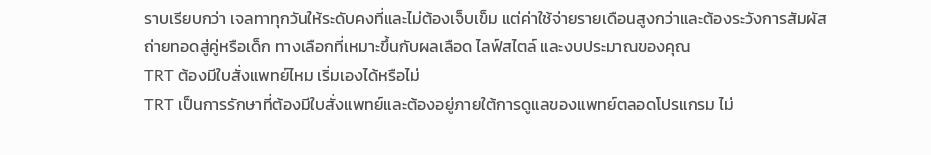ราบเรียบกว่า เจลทาทุกวันให้ระดับคงที่และไม่ต้องเจ็บเข็ม แต่ค่าใช้จ่ายรายเดือนสูงกว่าและต้องระวังการสัมผัสถ่ายทอดสู่คู่หรือเด็ก ทางเลือกที่เหมาะขึ้นกับผลเลือด ไลฟ์สไตล์ และงบประมาณของคุณ
TRT ต้องมีใบสั่งแพทย์ไหม เริ่มเองได้หรือไม่
TRT เป็นการรักษาที่ต้องมีใบสั่งแพทย์และต้องอยู่ภายใต้การดูแลของแพทย์ตลอดโปรแกรม ไม่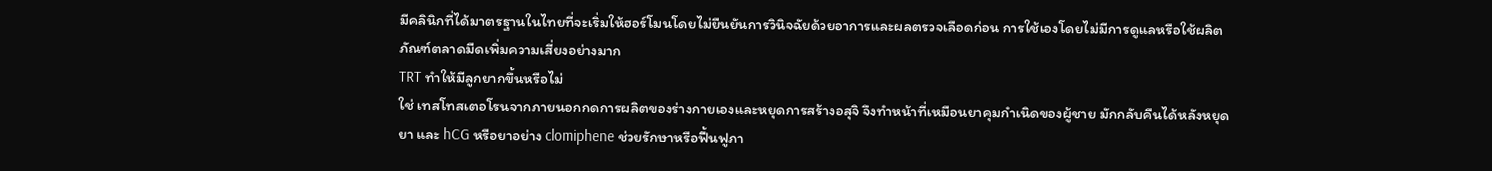มีคลินิกที่ได้มาตรฐานในไทยที่จะเริ่มให้ฮอร์โมนโดยไม่ยืนยันการวินิจฉัยด้วยอาการและผลตรวจเลือดก่อน การใช้เองโดยไม่มีการดูแลหรือใช้ผลิตภัณฑ์ตลาดมืดเพิ่มความเสี่ยงอย่างมาก
TRT ทำให้มีลูกยากขึ้นหรือไม่
ใช่ เทสโทสเตอโรนจากภายนอกกดการผลิตของร่างกายเองและหยุดการสร้างอสุจิ จึงทำหน้าที่เหมือนยาคุมกำเนิดของผู้ชาย มักกลับคืนได้หลังหยุดยา และ hCG หรือยาอย่าง clomiphene ช่วยรักษาหรือฟื้นฟูภา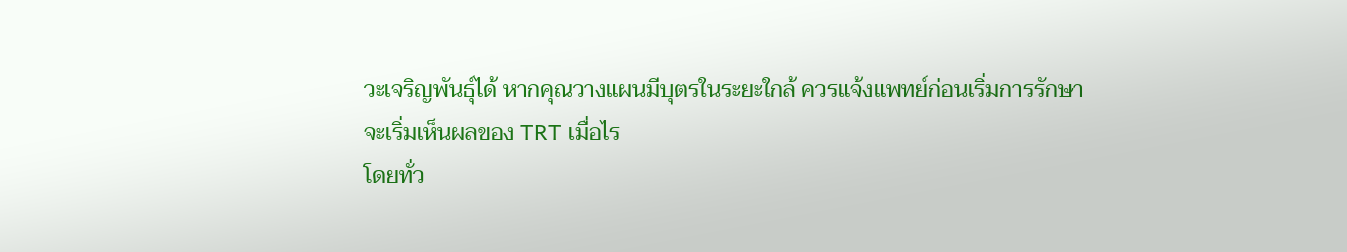วะเจริญพันธุ์ได้ หากคุณวางแผนมีบุตรในระยะใกล้ ควรแจ้งแพทย์ก่อนเริ่มการรักษา
จะเริ่มเห็นผลของ TRT เมื่อไร
โดยทั่ว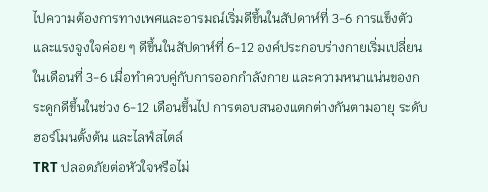ไปความต้องการทางเพศและอารมณ์เริ่มดีขึ้นในสัปดาห์ที่ 3-6 การแข็งตัวและแรงจูงใจค่อย ๆ ดีขึ้นในสัปดาห์ที่ 6-12 องค์ประกอบร่างกายเริ่มเปลี่ยนในเดือนที่ 3-6 เมื่อทำควบคู่กับการออกกำลังกาย และความหนาแน่นของกระดูกดีขึ้นในช่วง 6-12 เดือนขึ้นไป การตอบสนองแตกต่างกันตามอายุ ระดับฮอร์โมนตั้งต้น และไลฟ์สไตล์
TRT ปลอดภัยต่อหัวใจหรือไม่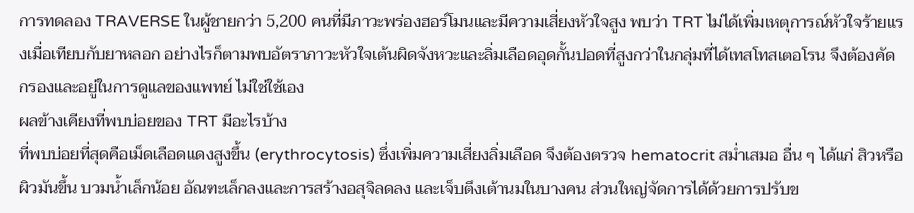การทดลอง TRAVERSE ในผู้ชายกว่า 5,200 คนที่มีภาวะพร่องฮอร์โมนและมีความเสี่ยงหัวใจสูง พบว่า TRT ไม่ได้เพิ่มเหตุการณ์หัวใจร้ายแรงเมื่อเทียบกับยาหลอก อย่างไรก็ตามพบอัตราภาวะหัวใจเต้นผิดจังหวะและลิ่มเลือดอุดกั้นปอดที่สูงกว่าในกลุ่มที่ได้เทสโทสเตอโรน จึงต้องคัดกรองและอยู่ในการดูแลของแพทย์ ไม่ใช่ใช้เอง
ผลข้างเคียงที่พบบ่อยของ TRT มีอะไรบ้าง
ที่พบบ่อยที่สุดคือเม็ดเลือดแดงสูงขึ้น (erythrocytosis) ซึ่งเพิ่มความเสี่ยงลิ่มเลือด จึงต้องตรวจ hematocrit สม่ำเสมอ อื่น ๆ ได้แก่ สิวหรือผิวมันขึ้น บวมน้ำเล็กน้อย อัณฑะเล็กลงและการสร้างอสุจิลดลง และเจ็บตึงเต้านมในบางคน ส่วนใหญ่จัดการได้ด้วยการปรับข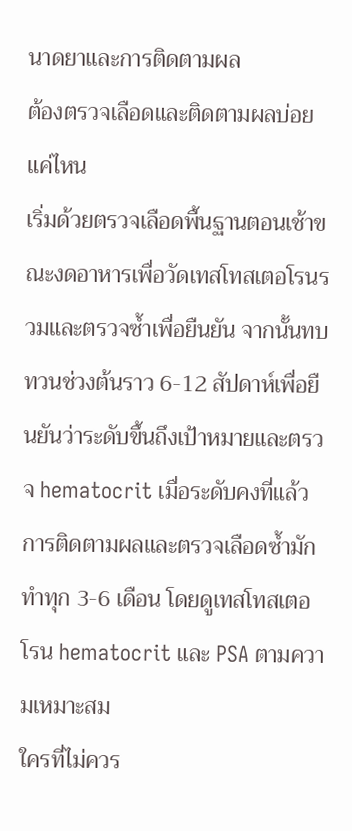นาดยาและการติดตามผล
ต้องตรวจเลือดและติดตามผลบ่อยแค่ไหน
เริ่มด้วยตรวจเลือดพื้นฐานตอนเช้าขณะงดอาหารเพื่อวัดเทสโทสเตอโรนรวมและตรวจซ้ำเพื่อยืนยัน จากนั้นทบทวนช่วงต้นราว 6-12 สัปดาห์เพื่อยืนยันว่าระดับขึ้นถึงเป้าหมายและตรวจ hematocrit เมื่อระดับคงที่แล้ว การติดตามผลและตรวจเลือดซ้ำมักทำทุก 3-6 เดือน โดยดูเทสโทสเตอโรน hematocrit และ PSA ตามความเหมาะสม
ใครที่ไม่ควร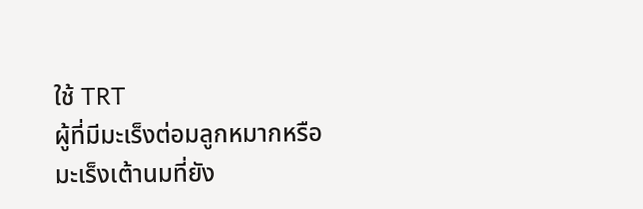ใช้ TRT
ผู้ที่มีมะเร็งต่อมลูกหมากหรือมะเร็งเต้านมที่ยัง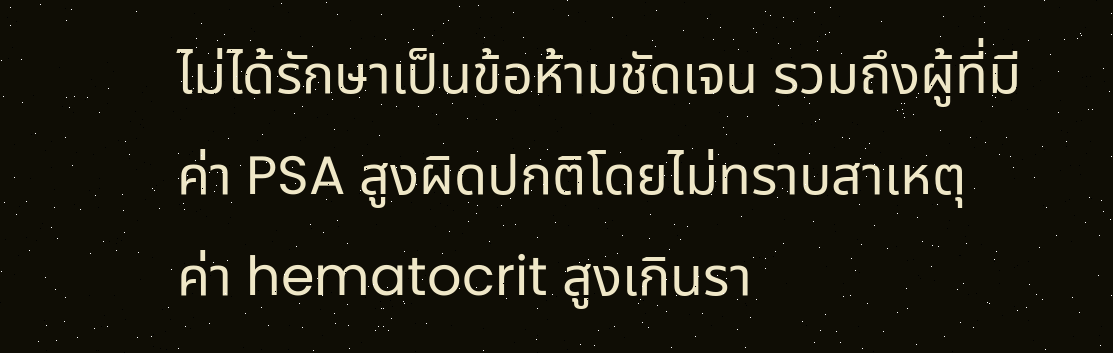ไม่ได้รักษาเป็นข้อห้ามชัดเจน รวมถึงผู้ที่มีค่า PSA สูงผิดปกติโดยไม่ทราบสาเหตุ ค่า hematocrit สูงเกินรา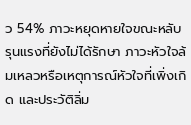ว 54% ภาวะหยุดหายใจขณะหลับรุนแรงที่ยังไม่ได้รักษา ภาวะหัวใจล้มเหลวหรือเหตุการณ์หัวใจที่เพิ่งเกิด และประวัติลิ่ม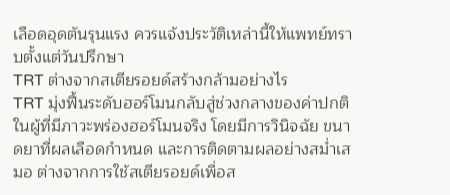เลือดอุดตันรุนแรง ควรแจ้งประวัติเหล่านี้ให้แพทย์ทราบตั้งแต่วันปรึกษา
TRT ต่างจากสเตียรอยด์สร้างกล้ามอย่างไร
TRT มุ่งฟื้นระดับฮอร์โมนกลับสู่ช่วงกลางของค่าปกติในผู้ที่มีภาวะพร่องฮอร์โมนจริง โดยมีการวินิจฉัย ขนาดยาที่ผลเลือดกำหนด และการติดตามผลอย่างสม่ำเสมอ ต่างจากการใช้สเตียรอยด์เพื่อส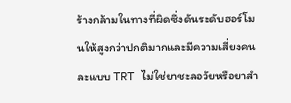ร้างกล้ามในทางที่ผิดซึ่งดันระดับฮอร์โมนให้สูงกว่าปกติมากและมีความเสี่ยงคนละแบบ TRT ไม่ใช่ยาชะลอวัยหรือยาสำ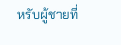หรับผู้ชายที่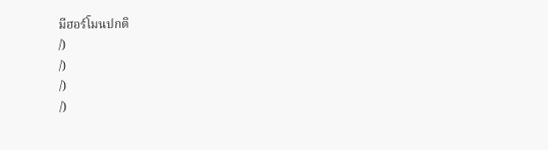มีฮอร์โมนปกติ
/)
/)
/)
/)